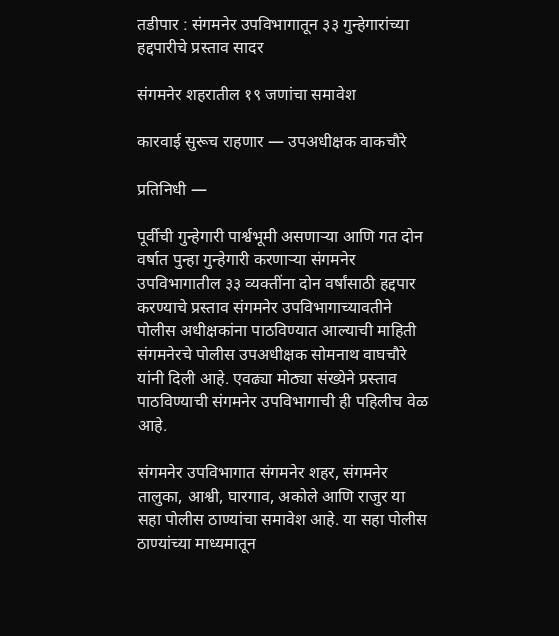तडीपार : संगमनेर उपविभागातून ३३ गुन्हेगारांच्या हद्दपारीचे प्रस्ताव सादर

संगमनेर शहरातील १९ जणांचा समावेश

कारवाई सुरूच राहणार — उपअधीक्षक वाकचौरे

प्रतिनिधी —

पूर्वीची गुन्हेगारी पार्श्वभूमी असणाऱ्या आणि गत दोन वर्षात पुन्हा गुन्हेगारी करणाऱ्या संगमनेर उपविभागातील ३३ व्यक्तींना दोन वर्षांसाठी हद्दपार करण्याचे प्रस्ताव संगमनेर उपविभागाच्यावतीने पोलीस अधीक्षकांना पाठविण्यात आल्याची माहिती संगमनेरचे पोलीस उपअधीक्षक सोमनाथ वाघचौरे यांनी दिली आहे. एवढ्या मोठ्या संख्येने प्रस्ताव पाठविण्याची संगमनेर उपविभागाची ही पहिलीच वेळ आहे.

संगमनेर उपविभागात संगमनेर शहर, संगमनेर तालुका, आश्वी, घारगाव, अकोले आणि राजुर या सहा पोलीस ठाण्यांचा समावेश आहे. या सहा पोलीस ठाण्यांच्या माध्यमातून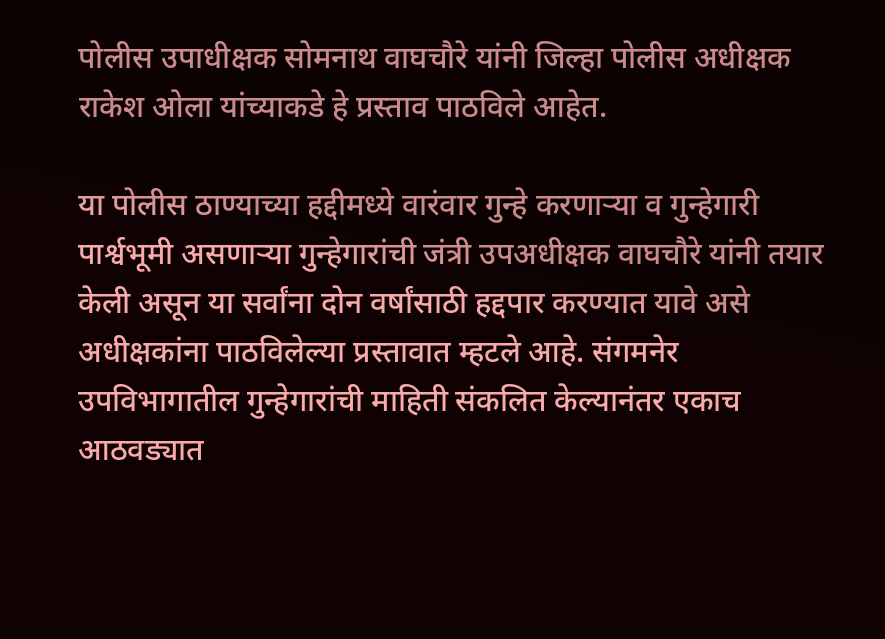पोलीस उपाधीक्षक सोमनाथ वाघचौरे यांनी जिल्हा पोलीस अधीक्षक राकेश ओला यांच्याकडे हे प्रस्ताव पाठविले आहेत.

या पोलीस ठाण्याच्या हद्दीमध्ये वारंवार गुन्हे करणाऱ्या व गुन्हेगारी पार्श्वभूमी असणाऱ्या गुन्हेगारांची जंत्री उपअधीक्षक वाघचौरे यांनी तयार केली असून या सर्वांना दोन वर्षांसाठी हद्दपार करण्यात यावे असे अधीक्षकांना पाठविलेल्या प्रस्तावात म्हटले आहे. संगमनेर उपविभागातील गुन्हेगारांची माहिती संकलित केल्यानंतर एकाच आठवड्यात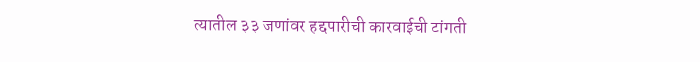त्यातील ३३ जणांवर हद्दपारीची कारवाईची टांगती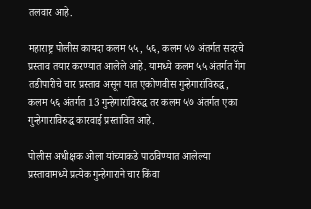तलवार आहे.

महाराष्ट्र पोलीस कायदा कलम ५५, ५६, कलम ५७ अंतर्गत सदरचे प्रस्ताव तयार करण्यात आलेले आहे. यामध्ये कलम ५५ अंतर्गत गॅंग तडीपारीचे चार प्रस्ताव असून यात एकोणवीस गुन्हेगारांविरुद्ध, कलम ५६ अंतर्गत 13 गुन्हेगारांविरुद्ध तर कलम ५७ अंतर्गत एका गुन्हेगाराविरुद्ध कारवाई प्रस्तावित आहे.

पोलीस अधीक्षक ओला यांच्याकडे पाठविण्यात आलेल्या प्रस्तावामध्ये प्रत्येक गुन्हेगाराने चार किंवा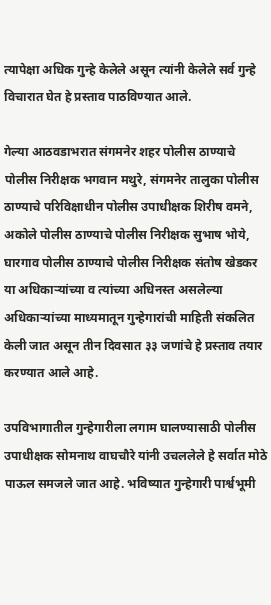त्यापेक्षा अधिक गुन्हे केलेले असून त्यांनी केलेले सर्व गुन्हे विचारात घेत हे प्रस्ताव पाठविण्यात आले.

गेल्या आठवडाभरात संगमनेर शहर पोलीस ठाण्याचे पोलीस निरीक्षक भगवान मथुरे, संगमनेर तालुका पोलीस ठाण्याचे परिविक्षाधीन पोलीस उपाधीक्षक शिरीष वमने, अकोले पोलीस ठाण्याचे पोलीस निरीक्षक सुभाष भोये, घारगाव पोलीस ठाण्याचे पोलीस निरीक्षक संतोष खेडकर या अधिकाऱ्यांच्या व त्यांच्या अधिनस्त असलेल्या अधिकाऱ्यांच्या माध्यमातून गुन्हेगारांची माहिती संकलित केली जात असून तीन दिवसात ३३ जणांचे हे प्रस्ताव तयार करण्यात आले आहे.

उपविभागातील गुन्हेगारीला लगाम घालण्यासाठी पोलीस उपाधीक्षक सोमनाथ वाघचौरे यांनी उचललेले हे सर्वात मोठे पाऊल समजले जात आहे. भविष्यात गुन्हेगारी पार्श्वभूमी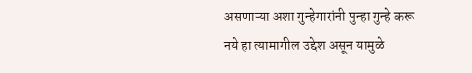असणाऱ्या अशा गुन्हेगारांनी पुन्हा गुन्हे करू नये हा त्यामागील उद्देश असून यामुळे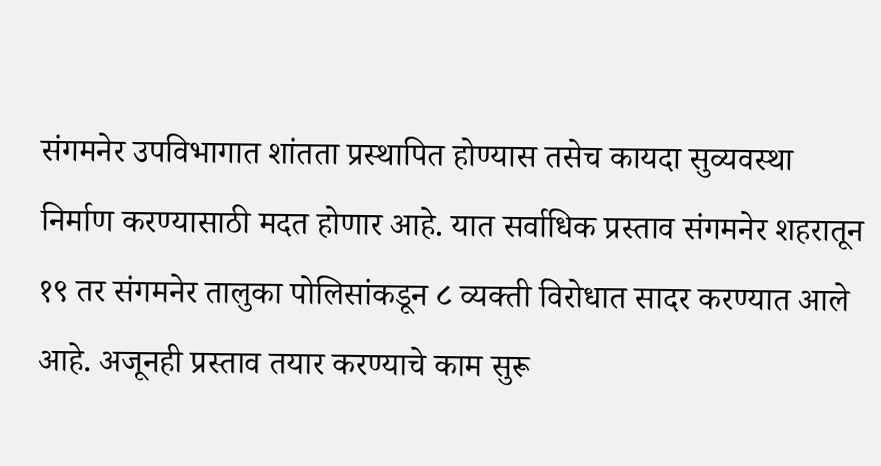संगमनेर उपविभागात शांतता प्रस्थापित होण्यास तसेच कायदा सुव्यवस्था निर्माण करण्यासाठी मदत होणार आहे. यात सर्वाधिक प्रस्ताव संगमनेर शहरातून १९ तर संगमनेर तालुका पोलिसांकडून ८ व्यक्ती विरोधात सादर करण्यात आले आहे. अजूनही प्रस्ताव तयार करण्याचे काम सुरू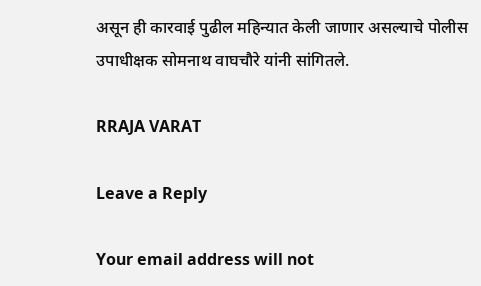असून ही कारवाई पुढील महिन्यात केली जाणार असल्याचे पोलीस उपाधीक्षक सोमनाथ वाघचौरे यांनी सांगितले.

RRAJA VARAT

Leave a Reply

Your email address will not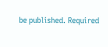be published. Required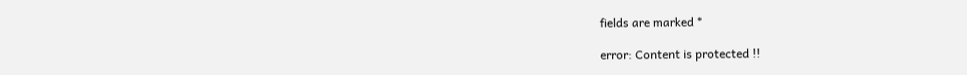fields are marked *

error: Content is protected !!